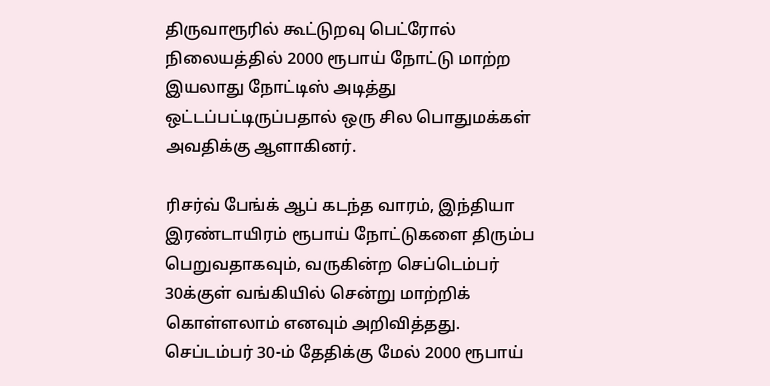திருவாரூரில் கூட்டுறவு பெட்ரோல் நிலையத்தில் 2000 ரூபாய் நோட்டு மாற்ற இயலாது நோட்டிஸ் அடித்து ஒட்டப்பட்டிருப்பதால் ஒரு சில பொதுமக்கள் அவதிக்கு ஆளாகினர்.

ரிசர்வ் பேங்க் ஆப் கடந்த வாரம், இந்தியா இரண்டாயிரம் ரூபாய் நோட்டுகளை திரும்ப பெறுவதாகவும், வருகின்ற செப்டெம்பர் 30க்குள் வங்கியில் சென்று மாற்றிக் கொள்ளலாம் எனவும் அறிவித்தது. செப்டம்பர் 30-ம் தேதிக்கு மேல் 2000 ரூபாய்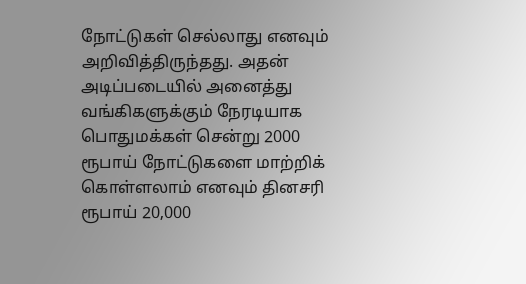நோட்டுகள் செல்லாது எனவும் அறிவித்திருந்தது. அதன் அடிப்படையில் அனைத்து வங்கிகளுக்கும் நேரடியாக பொதுமக்கள் சென்று 2000 ரூபாய் நோட்டுகளை மாற்றிக் கொள்ளலாம் எனவும் தினசரி ரூபாய் 20,000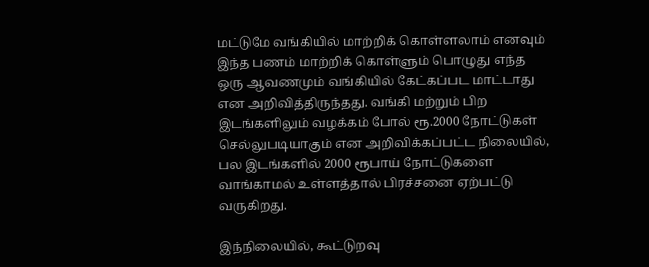மட்டுமே வங்கியில் மாற்றிக் கொள்ளலாம் எனவும் இந்த பணம் மாற்றிக் கொள்ளும் பொழுது எந்த ஒரு ஆவணமும் வங்கியில் கேட்கப்பட மாட்டாது என அறிவித்திருந்தது. வங்கி மற்றும் பிற இடங்களிலும் வழக்கம் போல் ரூ.2000 நோட்டுகள் செல்லுபடியாகும் என அறிவிக்கப்பட்ட நிலையில், பல இடங்களில் 2000 ரூபாய் நோட்டுகளை வாங்காமல் உள்ளத்தால் பிரச்சனை ஏற்பட்டு வருகிறது.

இந்நிலையில், கூட்டுறவு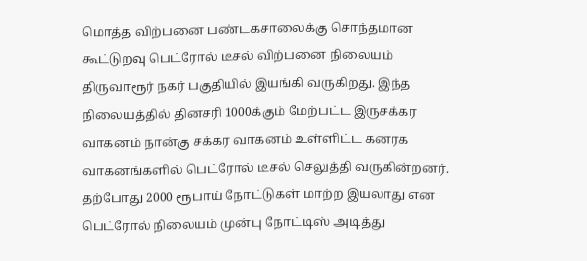மொத்த விற்பனை பண்டகசாலைக்கு சொந்தமான கூட்டுறவு பெட்ரோல் டீசல் விற்பனை நிலையம் திருவாரூர் நகர் பகுதியில் இயங்கி வருகிறது. இந்த நிலையத்தில் தினசரி 1000க்கும் மேற்பட்ட இருசக்கர வாகனம் நான்கு சக்கர வாகனம் உள்ளிட்ட கனரக வாகனங்களில் பெட்ரோல் டீசல் செலுத்தி வருகின்றனர். தற்போது 2000 ரூபாய் நோட்டுகள் மாற்ற இயலாது என பெட்ரோல் நிலையம் முன்பு நோட்டிஸ் அடித்து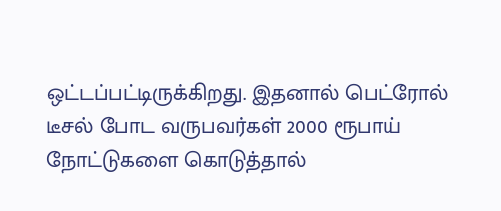ஒட்டப்பட்டிருக்கிறது. இதனால் பெட்ரோல் டீசல் போட வருபவர்கள் 2000 ரூபாய் நோட்டுகளை கொடுத்தால்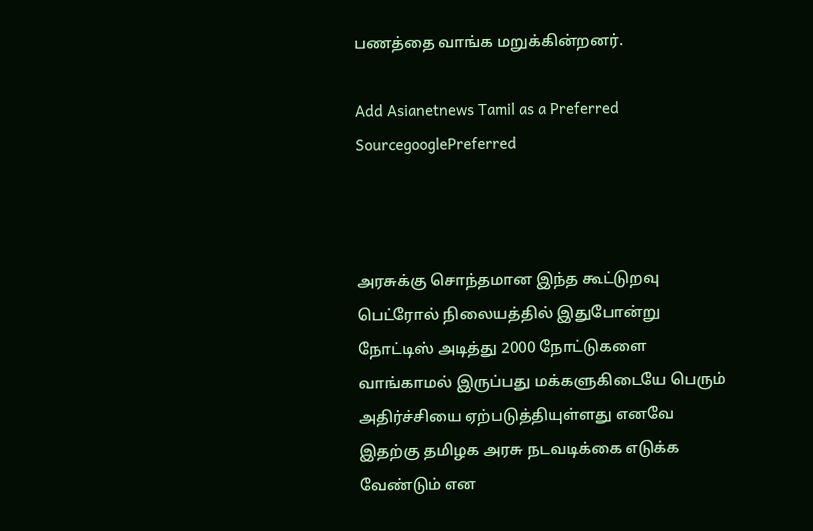பணத்தை வாங்க மறுக்கின்றனர்.

Add Asianetnews Tamil as a Preferred SourcegooglePreferred



அரசுக்கு சொந்தமான இந்த கூட்டுறவு பெட்ரோல் நிலையத்தில் இதுபோன்று நோட்டிஸ் அடித்து 2000 நோட்டுகளை வாங்காமல் இருப்பது மக்களுகிடையே பெரும் அதிர்ச்சியை ஏற்படுத்தியுள்ளது எனவே இதற்கு தமிழக அரசு நடவடிக்கை எடுக்க வேண்டும் என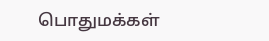பொதுமக்கள்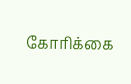கோரிக்கை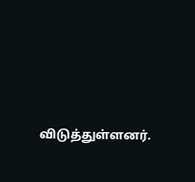விடுத்துள்ளனர்.